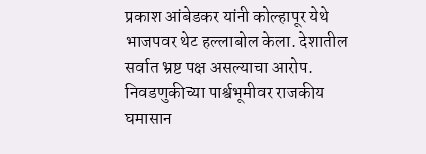प्रकाश आंबेडकर यांनी कोल्हापूर येथे भाजपवर थेट हल्लाबोल केला. देशातील सर्वात भ्रष्ट पक्ष असल्याचा आरोप. निवडणुकीच्या पार्श्वभूमीवर राजकीय घमासान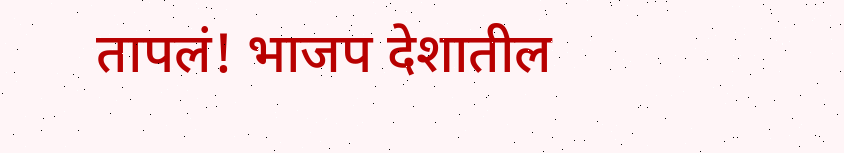तापलं! भाजप देशातील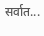सर्वात...